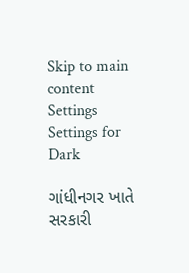Skip to main content
Settings Settings for Dark

ગાંધીનગર ખાતે સરકારી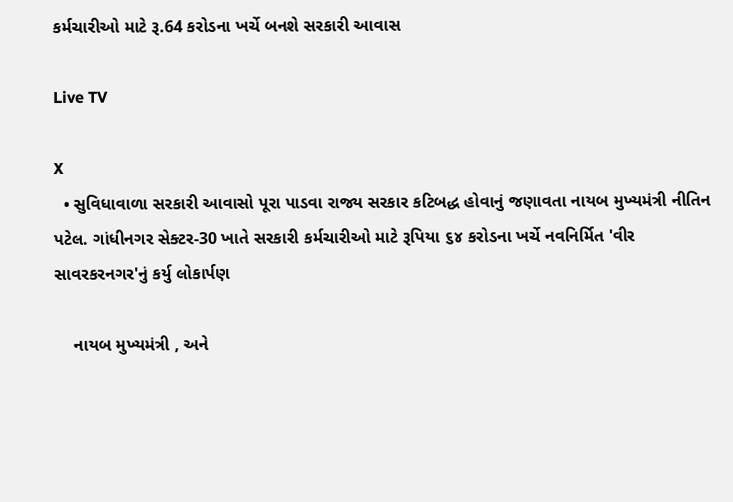કર્મચારીઓ માટે રૂ.64 કરોડના ખર્ચે બનશે સરકારી આવાસ

Live TV

X
  • સુવિધાવાળા સરકારી આવાસો પૂરા પાડવા રાજ્ય સરકાર કટિબદ્ધ હોવાનું જણાવતા નાયબ મુખ્યમંત્રી નીતિન પટેલ. ગાંધીનગર સેક્ટર-30 ખાતે સરકારી કર્મચારીઓ માટે રૂપિયા ૬૪ કરોડના ખર્ચે નવનિર્મિત 'વીર સાવરકરનગર'નું કર્યુ લોકાર્પણ

    નાયબ મુખ્યમંત્રી , અને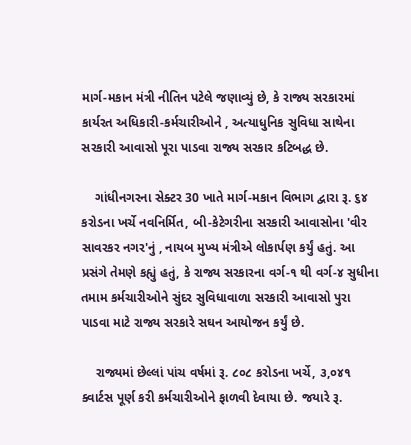માર્ગ-મકાન મંત્રી નીતિન પટેલે જણાવ્યું છે, કે રાજ્ય સરકારમાં કાર્યરત અધિકારી-કર્મચારીઓને , અત્યાધુનિક સુવિધા સાથેના સરકારી આવાસો પૂરા પાડવા રાજ્ય સરકાર કટિબદ્ધ છે.

    ગાંધીનગરના સેક્ટર 30 ખાતે માર્ગ-મકાન વિભાગ દ્વારા રૂ. ૬૪ કરોડના ખર્ચે નવનિર્મિત, બી-કેટેગરીના સરકારી આવાસોના 'વીર સાવરકર નગર'નું , નાયબ મુખ્ય મંત્રીએ લોકાર્પણ કર્યું હતું. આ પ્રસંગે તેમણે કહ્યું હતું, કે રાજ્ય સરકારના વર્ગ-૧ થી વર્ગ-૪ સુધીના તમામ કર્મચારીઓને સુંદર સુવિધાવાળા સરકારી આવાસો પુરા પાડવા માટે રાજ્ય સરકારે સઘન આયોજન કર્યું છે.

    રાજ્યમાં છેલ્લાં પાંચ વર્ષમાં રૂ. ૮૦૮ કરોડના ખર્ચે, ૩,૦૪૧ ક્વાર્ટસ પૂર્ણ કરી કર્મચારીઓને ફાળવી દેવાયા છે. જયારે રૂ.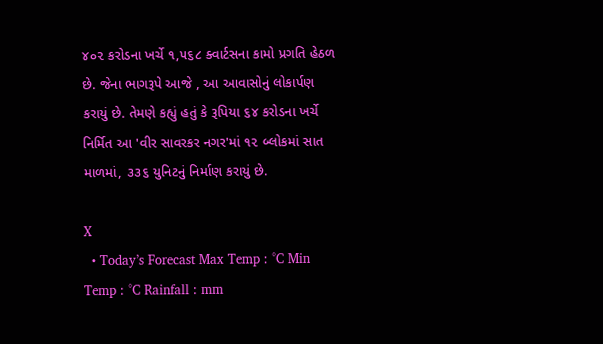૪૦૨ કરોડના ખર્ચે ૧,૫૬૮ ક્વાર્ટસના કામો પ્રગતિ હેઠળ છે. જેના ભાગરૂપે આજે , આ આવાસોનું લોકાર્પણ કરાયું છે. તેમણે કહ્યું હતું કે રૂપિયા ૬૪ કરોડના ખર્ચે નિર્મિત આ 'વીર સાવરકર નગર'માં ૧૨ બ્લોકમાં સાત માળમાં, ૩૩૬ યુનિટનું નિર્માણ કરાયું છે.

X
  • Today’s Forecast Max Temp : °C Min Temp : °C Rainfall : mm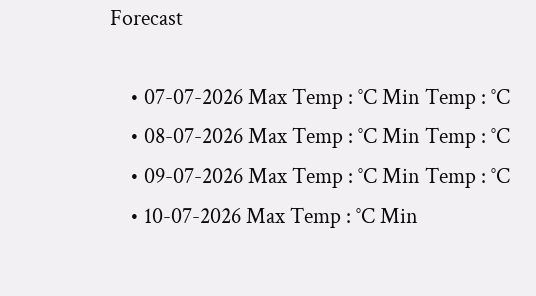Forecast

    • 07-07-2026 Max Temp : °C Min Temp : °C
    • 08-07-2026 Max Temp : °C Min Temp : °C
    • 09-07-2026 Max Temp : °C Min Temp : °C
    • 10-07-2026 Max Temp : °C Min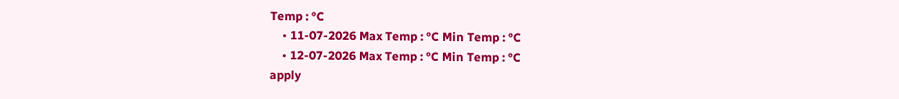Temp : °C
    • 11-07-2026 Max Temp : °C Min Temp : °C
    • 12-07-2026 Max Temp : °C Min Temp : °C
apply